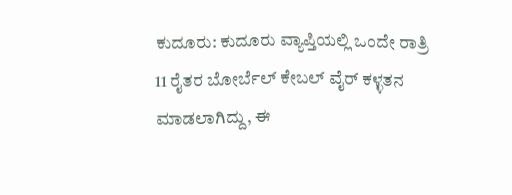ಕುದೂರು: ಕುದೂರು ವ್ಯಾಪ್ತಿಯಲ್ಲಿ ಒಂದೇ ರಾತ್ರಿ 11 ರೈತರ ಬೋರ್ಬೆಲ್ ಕೇಬಲ್ ವೈರ್ ಕಳ್ಳತನ ಮಾಡಲಾಗಿದ್ದು, ಈ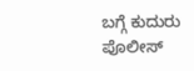ಬಗ್ಗೆ ಕುದುರು ಪೊಲೀಸ್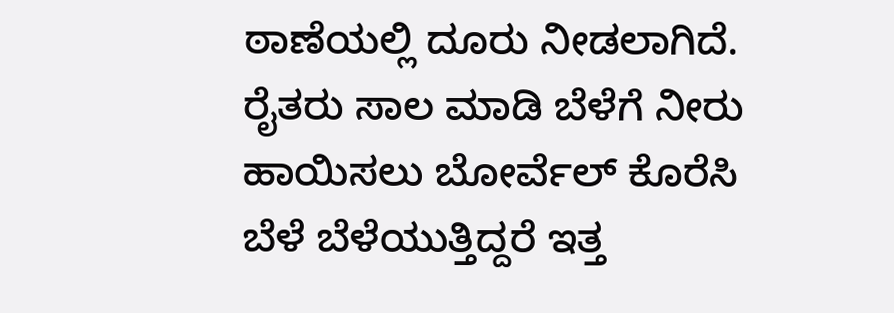ಠಾಣೆಯಲ್ಲಿ ದೂರು ನೀಡಲಾಗಿದೆ. ರೈತರು ಸಾಲ ಮಾಡಿ ಬೆಳೆಗೆ ನೀರು ಹಾಯಿಸಲು ಬೋರ್ವೆಲ್ ಕೊರೆಸಿ ಬೆಳೆ ಬೆಳೆಯುತ್ತಿದ್ದರೆ ಇತ್ತ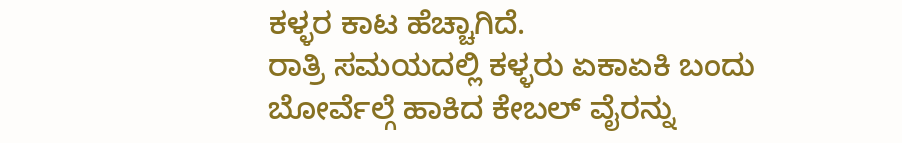ಕಳ್ಳರ ಕಾಟ ಹೆಚ್ಚಾಗಿದೆ.
ರಾತ್ರಿ ಸಮಯದಲ್ಲಿ ಕಳ್ಳರು ಏಕಾಏಕಿ ಬಂದು ಬೋರ್ವೆಲ್ಗೆ ಹಾಕಿದ ಕೇಬಲ್ ವೈರನ್ನು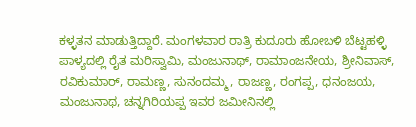ಕಳ್ಳತನ ಮಾಡುತ್ತಿದ್ದಾರೆ. ಮಂಗಳವಾರ ರಾತ್ರಿ ಕುದೂರು ಹೋಬಳಿ ಬೆಟ್ಟಹಳ್ಳಿ ಪಾಳ್ಯದಲ್ಲಿ ರೈತ ಮರಿಸ್ವಾಮಿ, ಮಂಜುನಾಥ್, ರಾಮಾಂಜನೇಯ, ಶ್ರೀನಿವಾಸ್, ರವಿಕುಮಾರ್, ರಾಮಣ್ಣ, ಸುನಂದಮ್ಮ, ರಾಜಣ್ಣ, ರಂಗಪ್ಪ, ಧನಂಜಯ, ಮಂಜುನಾಥ, ಚನ್ನಗಿರಿಯಪ್ಪ ಇವರ ಜಮೀನಿನಲ್ಲಿ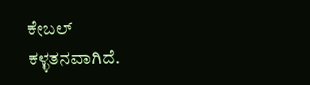ಕೇಬಲ್ ಕಳ್ಳತನವಾಗಿದೆ.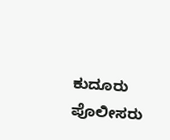ಕುದೂರು ಪೊಲೀಸರು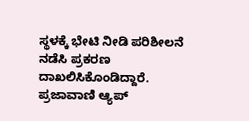ಸ್ಥಳಕ್ಕೆ ಭೇಟಿ ನೀಡಿ ಪರಿಶೀಲನೆ ನಡೆಸಿ ಪ್ರಕರಣ ದಾಖಲಿಸಿಕೊಂಡಿದ್ದಾರೆ.
ಪ್ರಜಾವಾಣಿ ಆ್ಯಪ್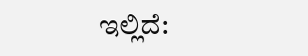ಇಲ್ಲಿದೆ: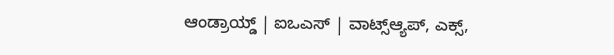ಆಂಡ್ರಾಯ್ಡ್ | ಐಒಎಸ್ | ವಾಟ್ಸ್ಆ್ಯಪ್, ಎಕ್ಸ್,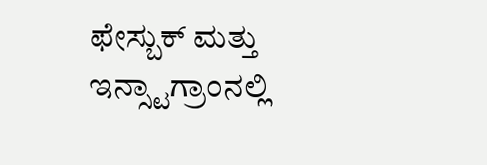ಫೇಸ್ಬುಕ್ ಮತ್ತು ಇನ್ಸ್ಟಾಗ್ರಾಂನಲ್ಲಿ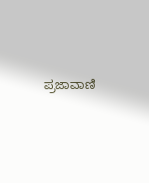ಪ್ರಜಾವಾಣಿ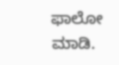ಫಾಲೋ ಮಾಡಿ.